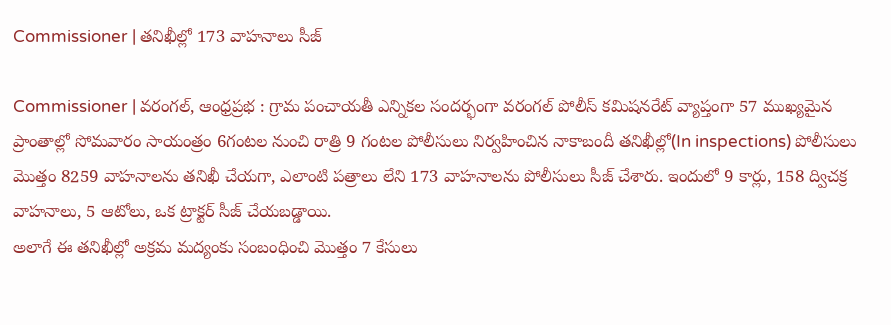Commissioner | తనిఖీల్లో 173 వాహనాలు సీజ్

Commissioner | వరంగల్, ఆంధ్రప్రభ : గ్రామ పంచాయతీ ఎన్నికల సందర్భంగా వరంగల్ పోలీస్ కమిషనరేట్ వ్యాప్తంగా 57 ముఖ్యమైన ప్రాంతాల్లో సోమవారం సాయంత్రం 6గంటల నుంచి రాత్రి 9 గంటల పోలీసులు నిర్వహించిన నాకాబందీ తనిఖీల్లో(In inspections) పోలీసులు మొత్తం 8259 వాహనాలను తనిఖీ చేయగా, ఎలాంటి పత్రాలు లేని 173 వాహనాలను పోలీసులు సీజ్ చేశారు. ఇందులో 9 కార్లు, 158 ద్విచక్ర వాహనాలు, 5 ఆటోలు, ఒక ట్రాక్టర్ సీజ్ చేయబడ్డాయి.
అలాగే ఈ తనిఖీల్లో అక్రమ మద్యంకు సంబంధించి మొత్తం 7 కేసులు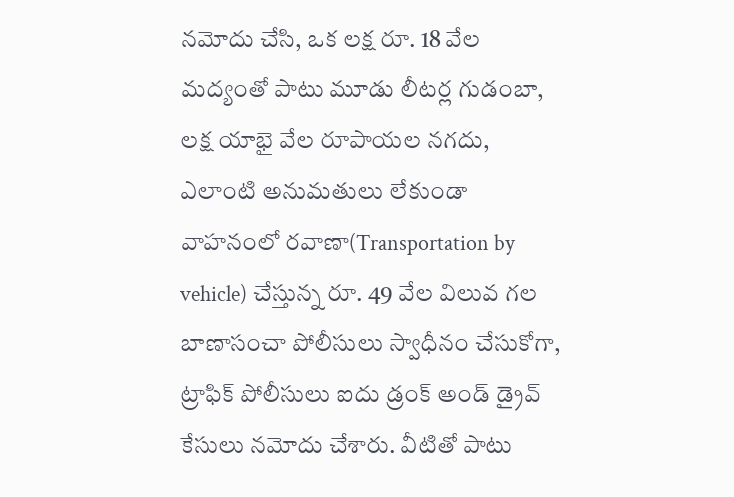నమోదు చేసి, ఒక లక్ష రూ. 18 వేల మద్యంతో పాటు మూడు లీటర్ల గుడంబా, లక్ష యాభై వేల రూపాయల నగదు, ఎలాంటి అనుమతులు లేకుండా వాహనంలో రవాణా(Transportation by vehicle) చేస్తున్న రూ. 49 వేల విలువ గల బాణాసంచా పోలీసులు స్వాధీనం చేసుకోగా, ట్రాఫిక్ పోలీసులు ఐదు డ్రంక్ అండ్ డ్రైవ్ కేసులు నమోదు చేశారు. వీటితో పాటు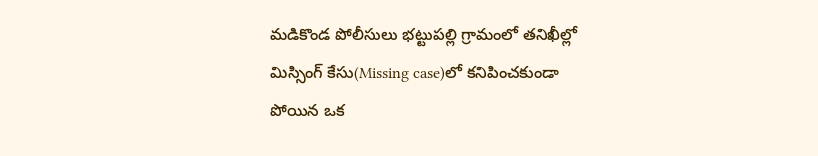మడికొండ పోలీసులు భట్టుపల్లి గ్రామంలో తనిఖీల్లో మిస్సింగ్ కేసు(Missing case)లో కనిపించకుండా పోయిన ఒక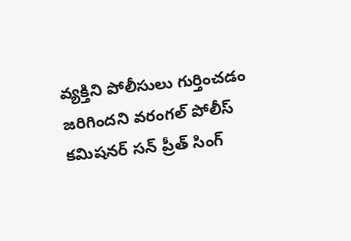వ్యక్తిని పోలీసులు గుర్తించడం జరిగిందని వరంగల్ పోలీస్ కమిషనర్ సన్ ప్రీత్ సింగ్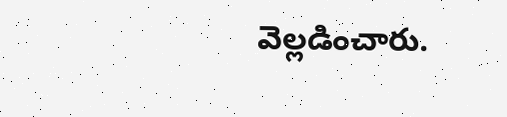వెల్లడించారు.